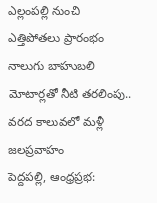ఎల్లంపల్లి నుంచి ఎత్తిపోతలు ప్రారంభం
నాలుగు బాహుబలి మోటార్లతో నీటి తరలింపు.. వరద కాలువలో మళ్లీ జలప్రవాహం
పెద్దపల్లి, ఆంధ్రప్రభ: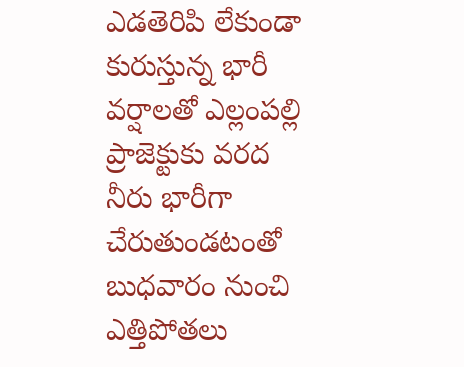ఎడతెరిపి లేకుండా కురుస్తున్న భారీ వర్షాలతో ఎల్లంపల్లి ప్రాజెక్టుకు వరద నీరు భారీగా చేరుతుండటంతో బుధవారం నుంచి ఎత్తిపోతలు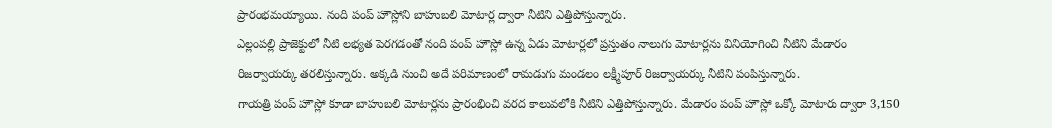ప్రారంభమయ్యాయి. నంది పంప్ హౌస్లోని బాహుబలి మోటార్ల ద్వారా నీటిని ఎత్తిపోస్తున్నారు.
ఎల్లంపల్లి ప్రాజెక్టులో నీటి లభ్యత పెరగడంతో నంది పంప్ హౌస్లో ఉన్న ఏడు మోటార్లలో ప్రస్తుతం నాలుగు మోటార్లను వినియోగించి నీటిని మేడారం రిజర్వాయర్కు తరలిస్తున్నారు. అక్కడి నుంచి అదే పరిమాణంలో రామడుగు మండలం లక్ష్మీపూర్ రిజర్వాయర్కు నీటిని పంపిస్తున్నారు.
గాయత్రి పంప్ హౌస్లో కూడా బాహుబలి మోటార్లను ప్రారంభించి వరద కాలువలోకి నీటిని ఎత్తిపోస్తున్నారు. మేడారం పంప్ హౌస్లో ఒక్కో మోటారు ద్వారా 3,150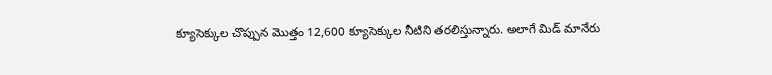క్యూసెక్కుల చొప్పున మొత్తం 12,600 క్యూసెక్కుల నీటిని తరలిస్తున్నారు. అలాగే మిడ్ మానేరు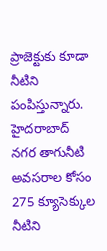ప్రాజెక్టుకు కూడా నీటిని పంపిస్తున్నారు.
హైదరాబాద్ నగర తాగునీటి అవసరాల కోసం 275 క్యూసెక్కుల నీటిని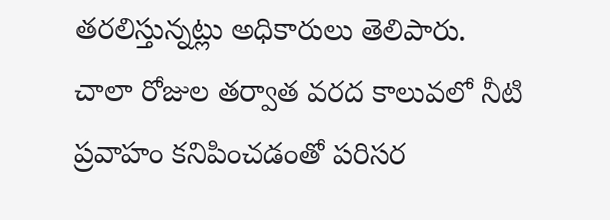తరలిస్తున్నట్లు అధికారులు తెలిపారు.
చాలా రోజుల తర్వాత వరద కాలువలో నీటి ప్రవాహం కనిపించడంతో పరిసర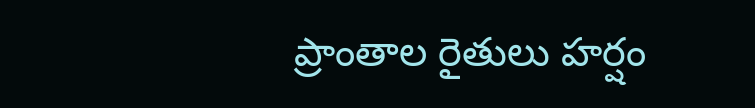ప్రాంతాల రైతులు హర్షం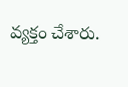వ్యక్తం చేశారు.